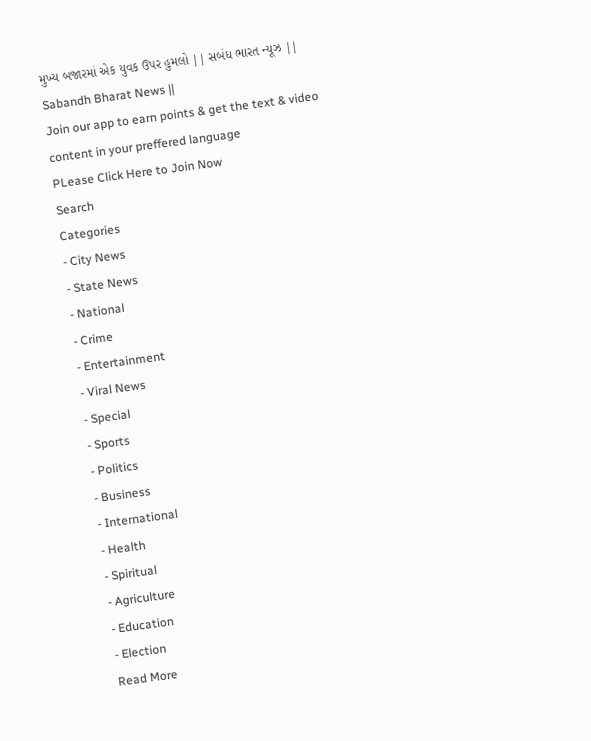મુખ્ય બજારમાં એક યુવક ઉપર હુમલો || સબંધ ભારત ન્યૂઝ || Sabandh Bharat News ||
Join our app to earn points & get the text & video content in your preffered language
PLease Click Here to Join Now
Search
Categories
- City News
- State News
- National
- Crime
- Entertainment
- Viral News
- Special
- Sports
- Politics
- Business
- International
- Health
- Spiritual
- Agriculture
- Education
- Election
Read More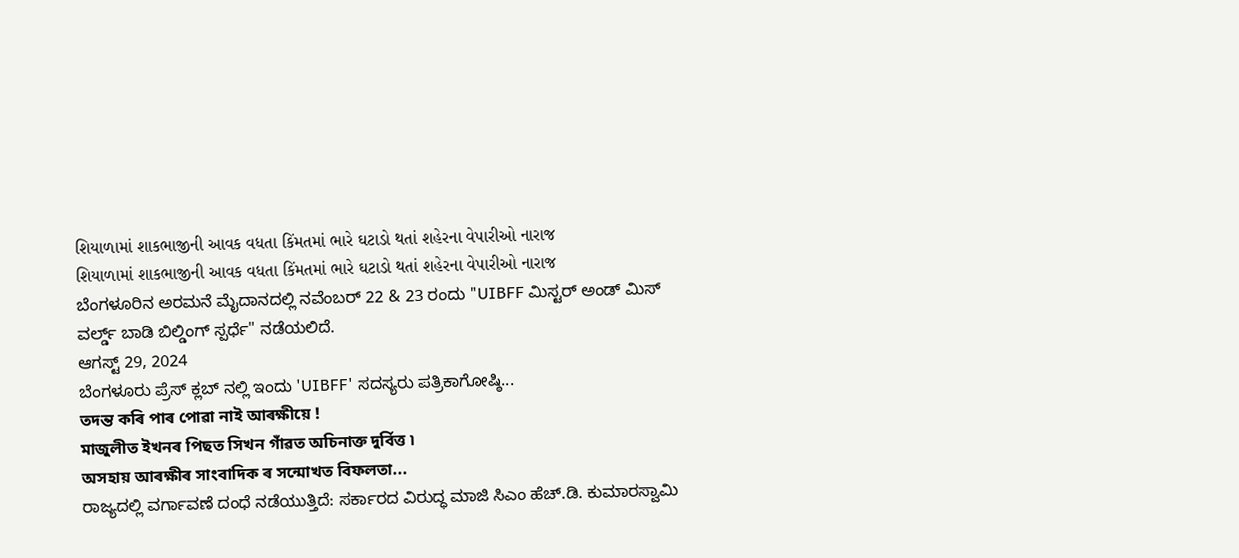શિયાળામાં શાકભાજીની આવક વધતા કિંમતમાં ભારે ઘટાડો થતાં શહેરના વેપારીઓ નારાજ
શિયાળામાં શાકભાજીની આવક વધતા કિંમતમાં ભારે ઘટાડો થતાં શહેરના વેપારીઓ નારાજ
ಬೆಂಗಳೂರಿನ ಅರಮನೆ ಮೈದಾನದಲ್ಲಿ ನವೆಂಬರ್ 22 & 23 ರಂದು "UIBFF ಮಿಸ್ಟರ್ ಅಂಡ್ ಮಿಸ್ ವರ್ಲ್ಡ್ ಬಾಡಿ ಬಿಲ್ಡಿಂಗ್ ಸ್ಪರ್ಧೆ" ನಡೆಯಲಿದೆ.
ಆಗಸ್ಟ್ 29, 2024
ಬೆಂಗಳೂರು ಪ್ರೆಸ್ ಕ್ಲಬ್ ನಲ್ಲಿ ಇಂದು 'UIBFF' ಸದಸ್ಯರು ಪತ್ರಿಕಾಗೋಷ್ಠಿ...
তদন্ত কৰি পাৰ পোৱা নাই আৰক্ষীয়ে !
মাজুলীত ইখনৰ পিছত সিখন গাঁৱত অচিনাক্ত দুৰ্বিত্ত ৷
অসহায় আৰক্ষীৰ সাংবাদিক ৰ সন্মোখত বিফলতা...
ರಾಜ್ಯದಲ್ಲಿ ವರ್ಗಾವಣೆ ದಂಧೆ ನಡೆಯುತ್ತಿದೆ: ಸರ್ಕಾರದ ವಿರುದ್ಧ ಮಾಜಿ ಸಿಎಂ ಹೆಚ್.ಡಿ. ಕುಮಾರಸ್ವಾಮಿ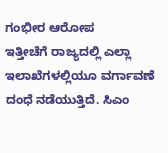ಗಂಭೀರ ಆರೋಪ
ಇತ್ತೀಚೆಗೆ ರಾಜ್ಯದಲ್ಲಿ ಎಲ್ಲಾ ಇಲಾಖೆಗಳಲ್ಲಿಯೂ ವರ್ಗಾವಣೆ ದಂಧೆ ನಡೆಯುತ್ತಿದೆ. ಸಿಎಂ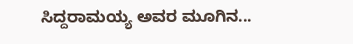ಸಿದ್ದರಾಮಯ್ಯ ಅವರ ಮೂಗಿನ...